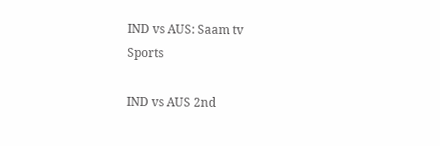IND vs AUS: Saam tv
Sports

IND vs AUS 2nd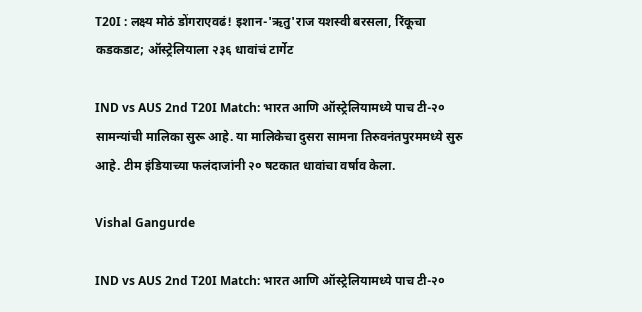T20I : लक्ष्य मोठं डोंगराएवढं! इशान-'ऋतु'राज यशस्वी बरसला, रिंकूचा कडकडाट; ऑस्ट्रेलियाला २३६ धावांचं टार्गेट

IND vs AUS 2nd T20I Match: भारत आणि ऑस्ट्रेलियामध्ये पाच टी-२० सामन्यांची मालिका सुरू आहे. या मालिकेचा दुसरा सामना तिरुवनंतपुरममध्ये सुरु आहे. टीम इंडियाच्या फलंदाजांनी २० षटकात धावांचा वर्षाव केला.

Vishal Gangurde

IND vs AUS 2nd T20I Match: भारत आणि ऑस्ट्रेलियामध्ये पाच टी-२०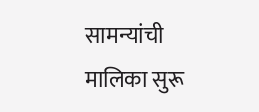सामन्यांची मालिका सुरू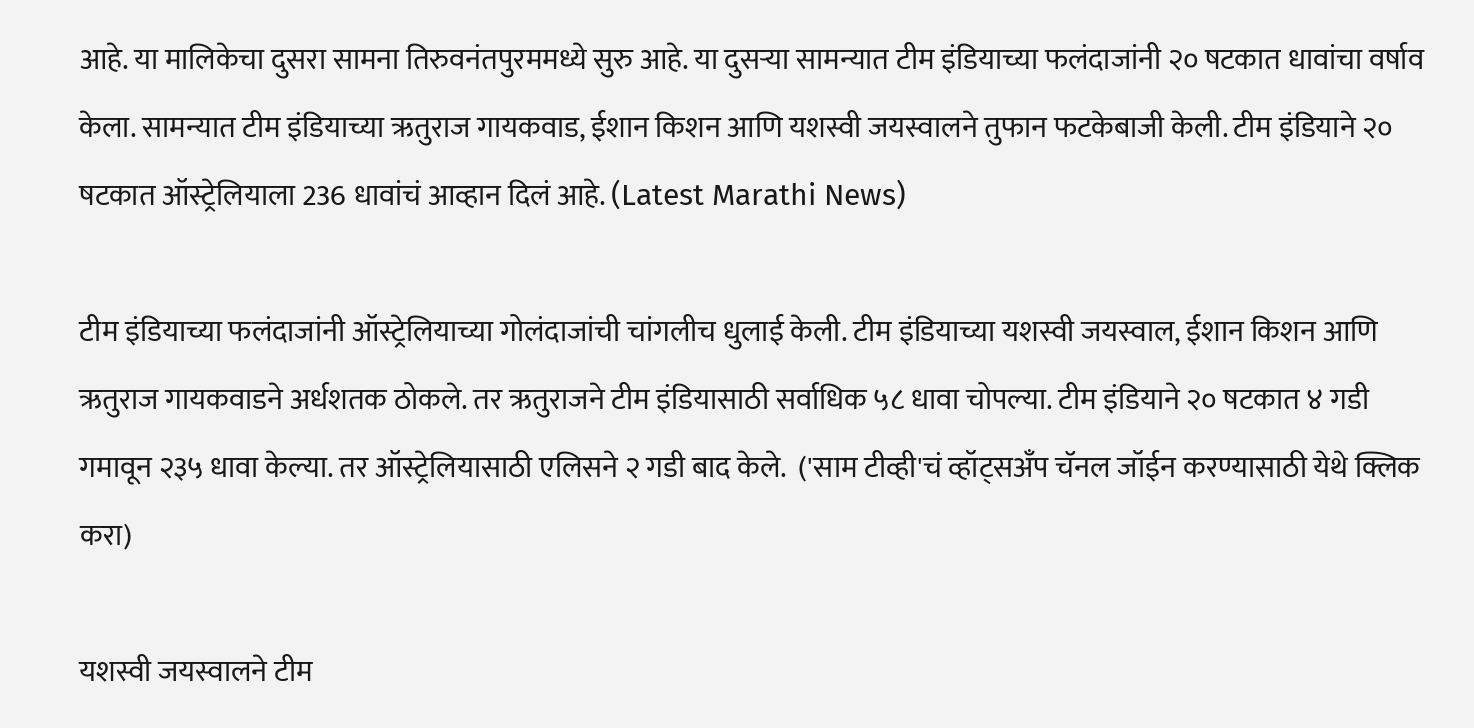आहे. या मालिकेचा दुसरा सामना तिरुवनंतपुरममध्ये सुरु आहे. या दुसऱ्या सामन्यात टीम इंडियाच्या फलंदाजांनी २० षटकात धावांचा वर्षाव केला. सामन्यात टीम इंडियाच्या ऋतुराज गायकवाड, ईशान किशन आणि यशस्वी जयस्वालने तुफान फटकेबाजी केली. टीम इंडियाने २० षटकात ऑस्ट्रेलियाला 236 धावांचं आव्हान दिलं आहे. (Latest Marathi News)

टीम इंडियाच्या फलंदाजांनी ऑस्ट्रेलियाच्या गोलंदाजांची चांगलीच धुलाई केली. टीम इंडियाच्या यशस्वी जयस्वाल, ईशान किशन आणि ऋतुराज गायकवाडने अर्धशतक ठोकले. तर ऋतुराजने टीम इंडियासाठी सर्वाधिक ५८ धावा चोपल्या. टीम इंडियाने २० षटकात ४ गडी गमावून २३५ धावा केल्या. तर ऑस्ट्रेलियासाठी एलिसने २ गडी बाद केले.  ('साम टीव्ही'चं व्हॉट्सअँप चॅनल जॉईन करण्यासाठी येथे क्लिक करा)

यशस्वी जयस्वालने टीम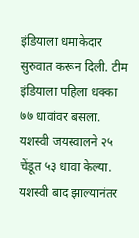इंडियाला धमाकेदार सुरुवात करून दिली. टीम इंडियाला पहिला धक्का ७७ धावांवर बसला. यशस्वी जयस्वालने २५ चेंडूत ५३ धावा केल्या. यशस्वी बाद झाल्यानंतर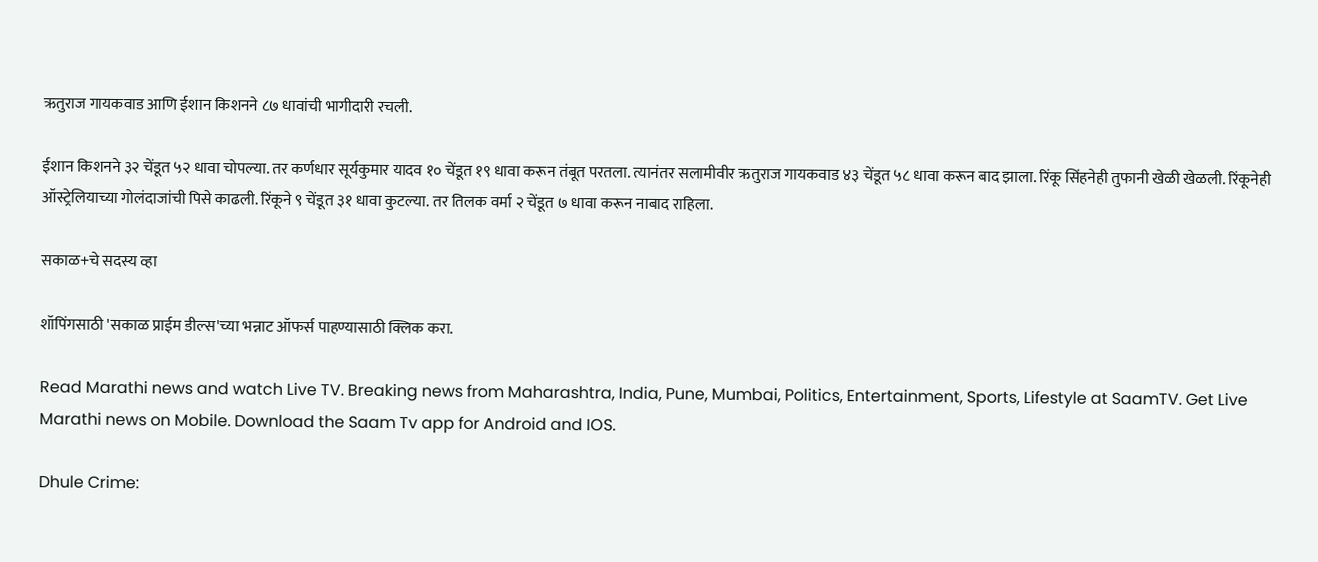ऋतुराज गायकवाड आणि ईशान किशनने ८७ धावांची भागीदारी रचली.

ईशान किशनने ३२ चेंडूत ५२ धावा चोपल्या. तर कर्णधार सूर्यकुमार यादव १० चेंडूत १९ धावा करून तंबूत परतला. त्यानंतर सलामीवीर ऋतुराज गायकवाड ४३ चेंडूत ५८ धावा करून बाद झाला. रिंकू सिंहनेही तुफानी खेळी खेळली. रिंकूनेही ऑस्ट्रेलियाच्या गोलंदाजांची पिसे काढली. रिंकूने ९ चेंडूत ३१ धावा कुटल्या. तर तिलक वर्मा २ चेंडूत ७ धावा करून नाबाद राहिला.

सकाळ+चे सदस्य व्हा

शॉपिंगसाठी 'सकाळ प्राईम डील्स'च्या भन्नाट ऑफर्स पाहण्यासाठी क्लिक करा.

Read Marathi news and watch Live TV. Breaking news from Maharashtra, India, Pune, Mumbai, Politics, Entertainment, Sports, Lifestyle at SaamTV. Get Live Marathi news on Mobile. Download the Saam Tv app for Android and IOS.

Dhule Crime: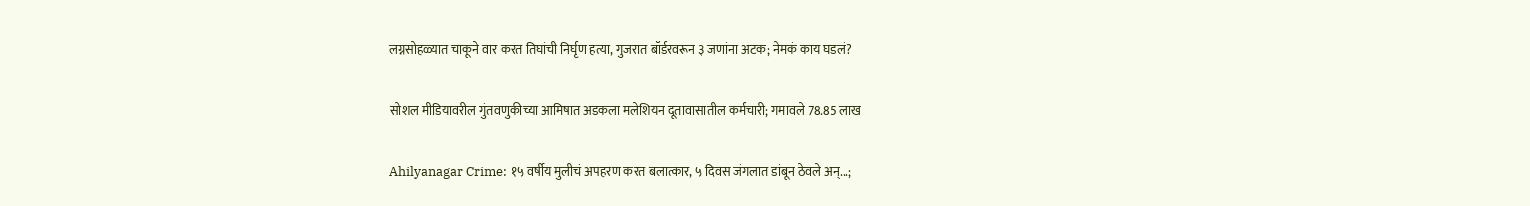लग्नसोहळ्यात चाकूने वार करत तिघांची निर्घृण हत्या, गुजरात बॉर्डरवरून ३ जणांना अटक; नेमकं काय घडलं?

सोशल मीडियावरील गुंतवणुकीच्या आमिषात अडकला मलेशियन दूतावासातील कर्मचारी; गमावले 78.85 लाख

Ahilyanagar Crime: १५ वर्षीय मुलीचं अपहरण करत बलात्कार, ५ दिवस जंगलात डांबून ठेवले अन्...;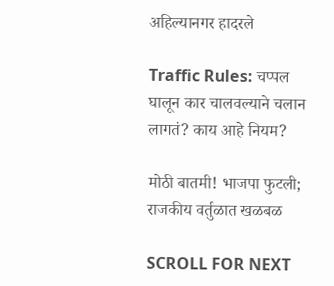अहिल्यानगर हादरले

Traffic Rules: चप्पल घालून कार चालवल्याने चलान लागतं? काय आहे नियम?

मोठी बातमी! भाजपा फुटली; राजकीय वर्तुळात खळबळ

SCROLL FOR NEXT